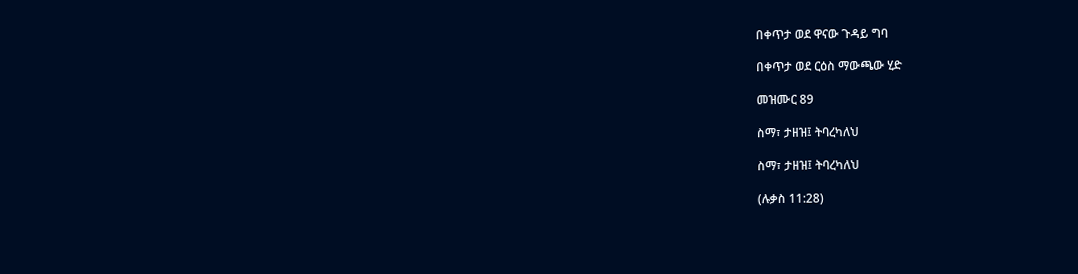በቀጥታ ወደ ዋናው ጉዳይ ግባ

በቀጥታ ወደ ርዕስ ማውጫው ሂድ

መዝሙር 89

ስማ፣ ታዘዝ፤ ትባረካለህ

ስማ፣ ታዘዝ፤ ትባረካለህ

(ሉቃስ 11:28)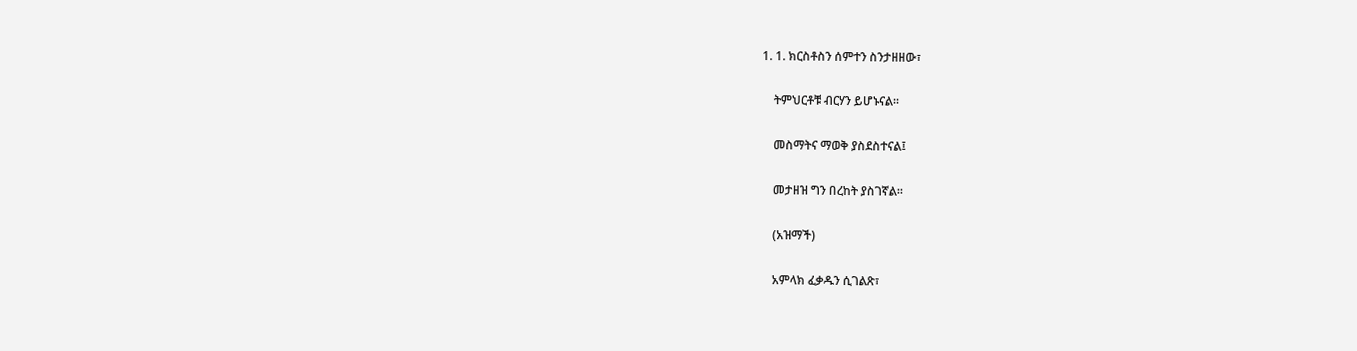1. 1. ክርስቶስን ሰምተን ስንታዘዘው፣

    ትምህርቶቹ ብርሃን ይሆኑናል።

    መስማትና ማወቅ ያስደስተናል፤

    መታዘዝ ግን በረከት ያስገኛል።

    (አዝማች)

    አምላክ ፈቃዱን ሲገልጽ፣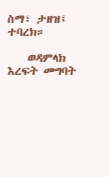ስማ፣ ታዘዝ፤ ተባረክ።

    ወዳምላክ እረፍት መግባት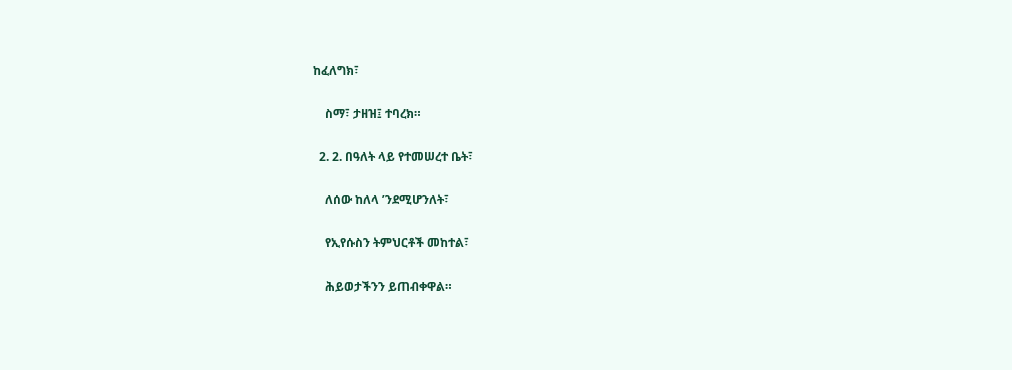ከፈለግክ፣

    ስማ፣ ታዘዝ፤ ተባረክ።

  2. 2. በዓለት ላይ የተመሠረተ ቤት፣

    ለሰው ከለላ ’ንደሚሆንለት፣

    የኢየሱስን ትምህርቶች መከተል፣

    ሕይወታችንን ይጠብቀዋል።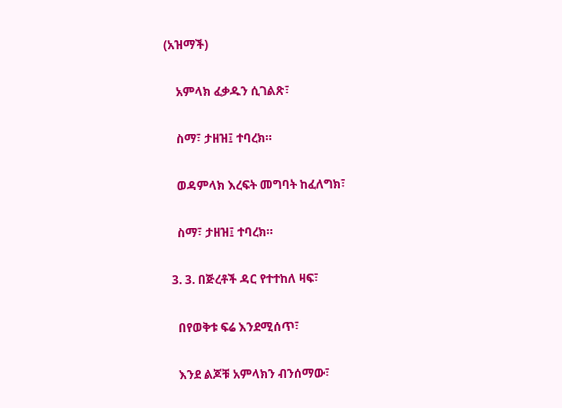(አዝማች)

    አምላክ ፈቃዱን ሲገልጽ፣

    ስማ፣ ታዘዝ፤ ተባረክ።

    ወዳምላክ እረፍት መግባት ከፈለግክ፣

    ስማ፣ ታዘዝ፤ ተባረክ።

  3. 3. በጅረቶች ዳር የተተከለ ዛፍ፣

    በየወቅቱ ፍሬ እንደሚሰጥ፣

    እንደ ልጆቹ አምላክን ብንሰማው፣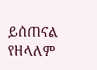ይሰጠናል የዘላለም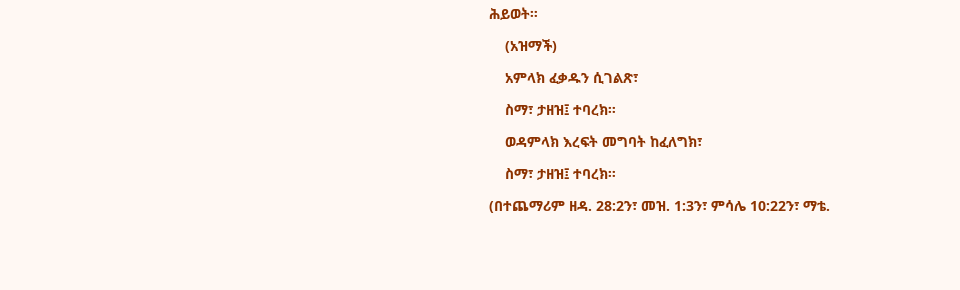ሕይወት።

    (አዝማች)

    አምላክ ፈቃዱን ሲገልጽ፣

    ስማ፣ ታዘዝ፤ ተባረክ።

    ወዳምላክ እረፍት መግባት ከፈለግክ፣

    ስማ፣ ታዘዝ፤ ተባረክ።

(በተጨማሪም ዘዳ. 28:2ን፣ መዝ. 1:3ን፣ ምሳሌ 10:22ን፣ ማቴ.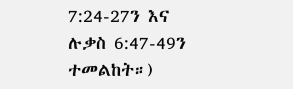7:24-27ን እና ሉቃስ 6:47-49ን ተመልከት።)